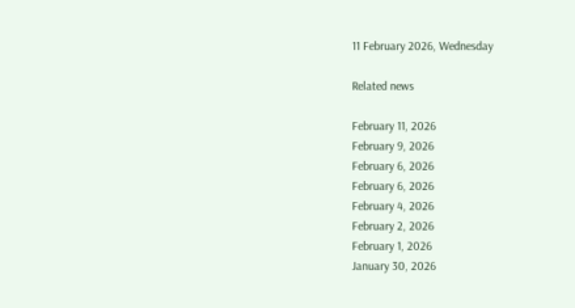11 February 2026, Wednesday

Related news

February 11, 2026
February 9, 2026
February 6, 2026
February 6, 2026
February 4, 2026
February 2, 2026
February 1, 2026
January 30, 2026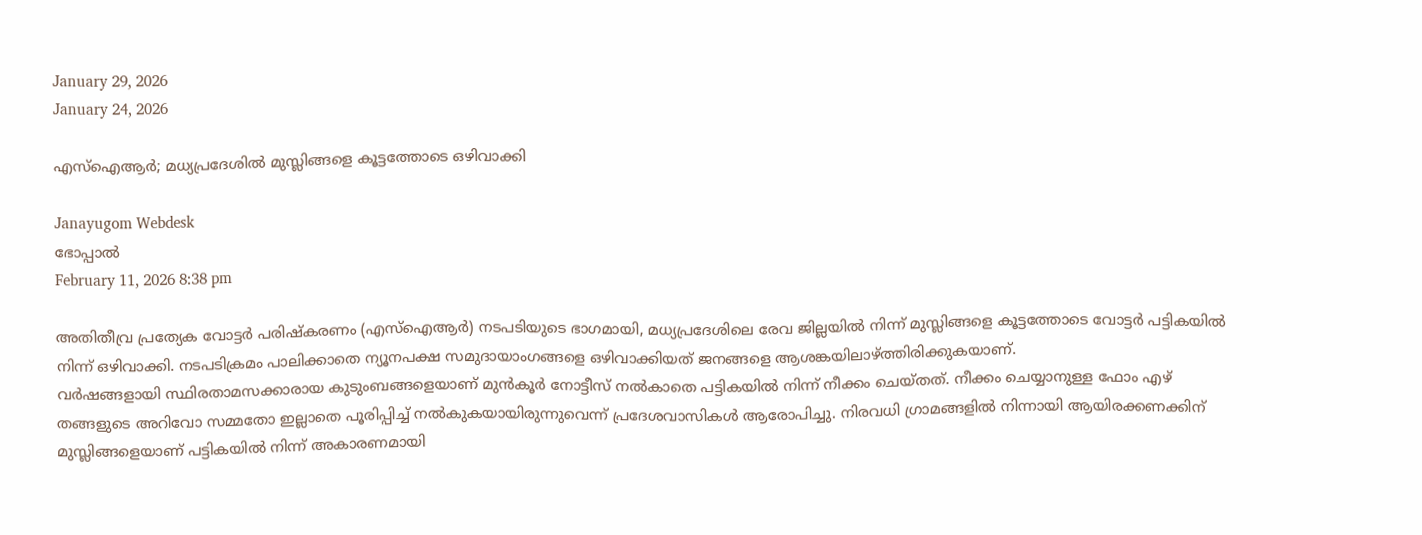January 29, 2026
January 24, 2026

എസ്ഐആര്‍; മധ്യപ്രദേശില്‍ മുസ്ലിങ്ങളെ കൂട്ടത്തോടെ ഒഴിവാക്കി

Janayugom Webdesk
ഭോപ്പാല്‍
February 11, 2026 8:38 pm

അതിതീവ്ര പ്രത്യേക വോട്ടര്‍ പരിഷ്കരണം (എസ്ഐആര്‍) നടപടിയുടെ ഭാഗമായി, മധ്യപ്രദേശിലെ രേവ ജില്ലയില്‍ നിന്ന് മുസ്ലിങ്ങളെ കൂട്ടത്തോടെ വോട്ടര്‍ പട്ടികയില്‍ നിന്ന് ഒഴിവാക്കി. നടപടിക്രമം പാലിക്കാതെ ന്യൂനപക്ഷ സമുദായാംഗങ്ങളെ ഒഴിവാക്കിയത് ജനങ്ങളെ ആശങ്കയിലാഴ്ത്തിരിക്കുകയാണ്.
വര്‍ഷങ്ങളായി സ്ഥിരതാമസക്കാരായ കുടുംബങ്ങളെയാണ് മുന്‍കൂര്‍ നോട്ടീസ് നല്‍കാതെ പട്ടികയില്‍ നിന്ന് നീക്കം ചെയ്തത്. നീക്കം ചെയ്യാനുള്ള ഫോം എഴ് തങ്ങളുടെ അറിവോ സമ്മതോ ഇല്ലാതെ പൂരിപ്പിച്ച് നല്‍കുകയായിരുന്നുവെന്ന് പ്രദേശവാസികള്‍ ആരോപിച്ചു. നിരവധി ഗ്രാമങ്ങളില്‍ നിന്നായി ആയിരക്കണക്കിന് മുസ്ലിങ്ങളെയാണ് പട്ടികയില്‍ നിന്ന് അകാരണമായി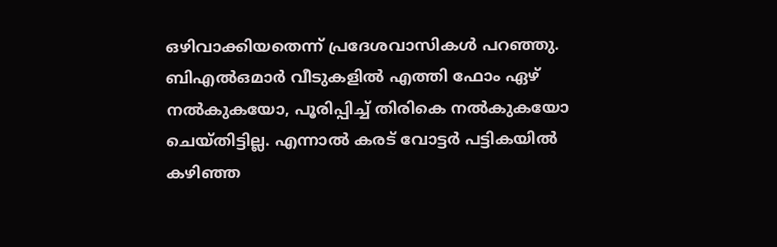ഒഴിവാക്കിയതെന്ന് പ്രദേശവാസികള്‍ പറഞ്ഞു. ബിഎല്‍ഒമാര്‍ വീടുകളില്‍ എത്തി ഫോം ഏഴ് നല്‍കുകയോ, പൂരിപ്പിച്ച് തിരികെ നല്‍കുകയോ ചെയ്തിട്ടില്ല. എന്നാല്‍ കരട് വോട്ടര്‍ പട്ടികയില്‍ കഴിഞ്ഞ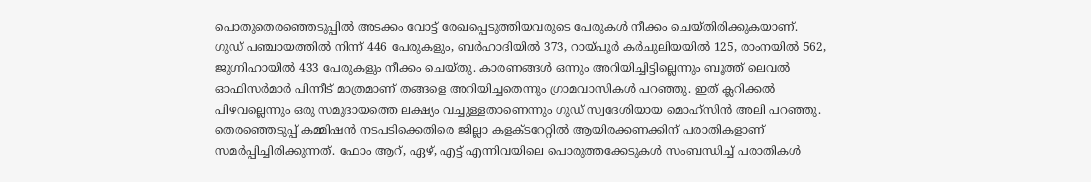പൊതുതെരഞ്ഞെടുപ്പില്‍ അടക്കം വോട്ട് രേഖപ്പെടുത്തിയവരുടെ പേരുകള്‍ നീക്കം ചെയ്തിരിക്കുകയാണ്.
ഗുഡ് പഞ്ചായത്തിൽ നിന്ന് 446 പേരുകളും, ബർഹാദിയിൽ 373, റായ്പൂർ കർചുലിയയിൽ 125, രാംനയിൽ 562, ജുഗ്നിഹായിൽ 433 പേരുകളും നീക്കം ചെയ്തു. കാരണങ്ങൾ ഒന്നും അറിയിച്ചിട്ടില്ലെന്നും ബൂത്ത് ലെവൽ ഓഫിസർമാർ പിന്നീട് മാത്രമാണ് തങ്ങളെ അറിയിച്ചതെന്നും ഗ്രാമവാസികള്‍ പറഞ്ഞു. ഇത് ക്ലറിക്കല്‍ പിഴവല്ലെന്നും ഒരു സമുദായത്തെ ലക്ഷ്യം വച്ചുള്ളതാണെന്നും ഗുഡ് സ്വദേശിയായ മൊഹ്സിന്‍ അലി പറഞ്ഞു.
തെരഞ്ഞെടുപ്പ് കമ്മിഷന്‍ നടപടിക്കെതിരെ ജില്ലാ കളക്ടറേറ്റില്‍ ആയിരക്കണക്കിന് പരാതികളാണ് സമര്‍പ്പിച്ചിരിക്കുന്നത്. ഫോം ആറ്, ഏഴ്, എട്ട് എന്നിവയിലെ പൊരുത്തക്കേടുകൾ സംബന്ധിച്ച് പരാതികൾ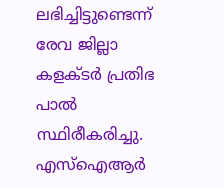ലഭിച്ചിട്ടുണ്ടെന്ന് രേവ ജില്ലാ കളക്ടർ പ്രതിഭ പാൽ സ്ഥിരീകരിച്ചു. എസ്‌ഐആർ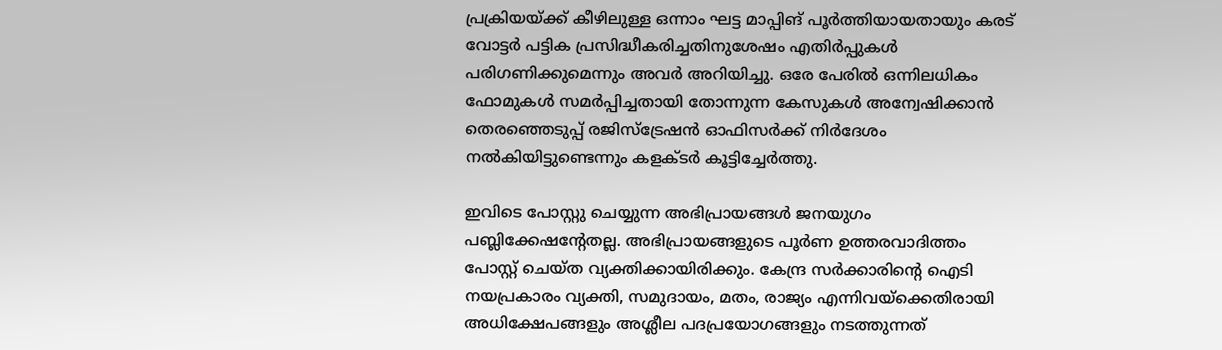പ്രക്രിയയ്ക്ക് കീഴിലുള്ള ഒന്നാം ഘട്ട മാപ്പിങ് പൂർത്തിയായതായും കരട് വോട്ടർ പട്ടിക പ്രസിദ്ധീകരിച്ചതിനുശേഷം എതിർപ്പുകൾ പരിഗണിക്കുമെന്നും അവര്‍ അറിയിച്ചു. ഒരേ പേരിൽ ഒന്നിലധികം ഫോമുകൾ സമർപ്പിച്ചതായി തോന്നുന്ന കേസുകൾ അന്വേഷിക്കാൻ തെരഞ്ഞെടുപ്പ് രജിസ്ട്രേഷൻ ഓഫിസർക്ക് നിർദേശം നൽകിയിട്ടുണ്ടെന്നും കളക്ടർ കൂട്ടിച്ചേർത്തു.

ഇവിടെ പോസ്റ്റു ചെയ്യുന്ന അഭിപ്രായങ്ങള്‍ ജനയുഗം പബ്ലിക്കേഷന്റേതല്ല. അഭിപ്രായങ്ങളുടെ പൂര്‍ണ ഉത്തരവാദിത്തം പോസ്റ്റ് ചെയ്ത വ്യക്തിക്കായിരിക്കും. കേന്ദ്ര സര്‍ക്കാരിന്റെ ഐടി നയപ്രകാരം വ്യക്തി, സമുദായം, മതം, രാജ്യം എന്നിവയ്‌ക്കെതിരായി അധിക്ഷേപങ്ങളും അശ്ലീല പദപ്രയോഗങ്ങളും നടത്തുന്നത്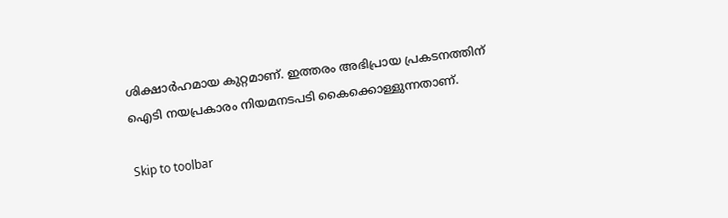ശിക്ഷാര്‍ഹമായ കുറ്റമാണ്. ഇത്തരം അഭിപ്രായ പ്രകടനത്തിന് ഐടി നയപ്രകാരം നിയമനടപടി കൈക്കൊള്ളുന്നതാണ്.

Skip to toolbar